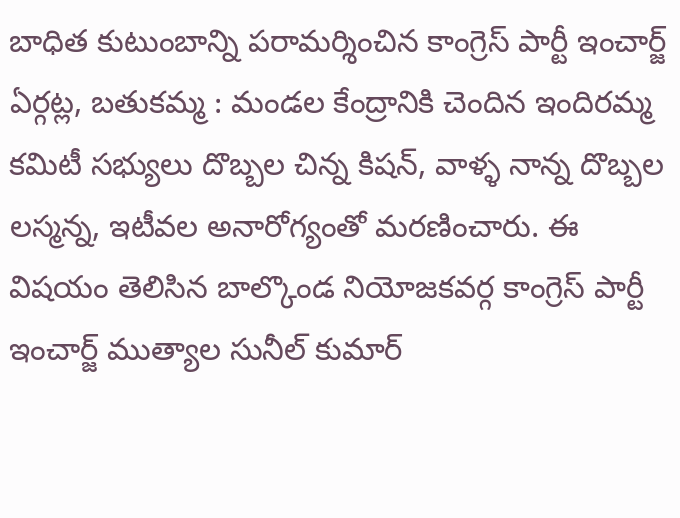బాధిత కుటుంబాన్ని పరామర్శించిన కాంగ్రెస్ పార్టీ ఇంచార్జ్
ఏర్గట్ల, బతుకమ్మ : మండల కేంద్రానికి చెందిన ఇందిరమ్మ కమిటీ సభ్యులు దొబ్బల చిన్న కిషన్, వాళ్ళ నాన్న దొబ్బల లస్మన్న, ఇటీవల అనారోగ్యంతో మరణించారు. ఈ విషయం తెలిసిన బాల్కొండ నియోజకవర్గ కాంగ్రెస్ పార్టీ ఇంచార్జ్ ముత్యాల సునీల్ కుమార్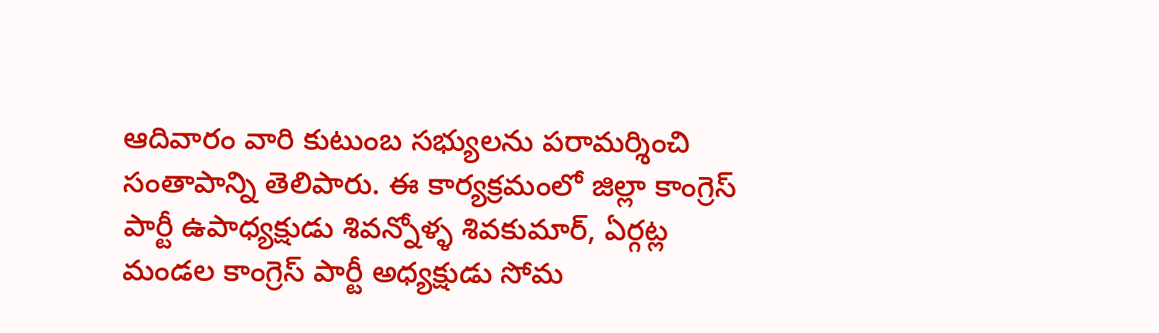ఆదివారం వారి కుటుంబ సభ్యులను పరామర్శించి సంతాపాన్ని తెలిపారు. ఈ కార్యక్రమంలో జిల్లా కాంగ్రెస్ పార్టీ ఉపాధ్యక్షుడు శివన్నోళ్ళ శివకుమార్, ఏర్గట్ల మండల కాంగ్రెస్ పార్టీ అధ్యక్షుడు సోమ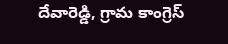దేవారెడ్డి, గ్రామ కాంగ్రెస్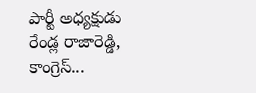పార్టీ అధ్యక్షుడు రేండ్ల రాజారెడ్డి, కాంగ్రెస్...